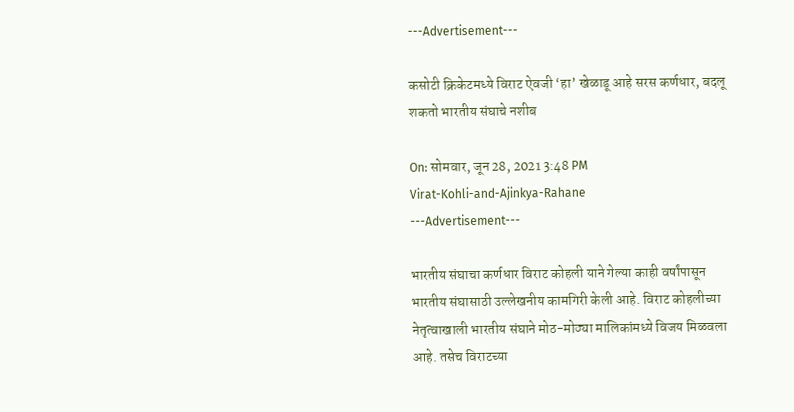---Advertisement---

कसोटी क्रिकेटमध्ये विराट ऐवजी ‘हा’ खेळाडू आहे सरस कर्णधार, बदलू शकतो भारतीय संघाचे नशीब

On: सोमवार, जून 28, 2021 3:48 PM
Virat-Kohli-and-Ajinkya-Rahane
---Advertisement---

भारतीय संघाचा कर्णधार विराट कोहली याने गेल्या काही वर्षांपासून भारतीय संघासाठी उल्लेखनीय कामगिरी केली आहे. विराट कोहलीच्या नेतृत्वाखाली भारतीय संघाने मोठ-मोठ्या मालिकांमध्ये विजय मिळवला आहे. तसेच विराटच्या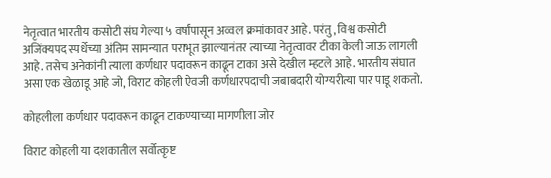नेतृत्वात भारतीय कसोटी संघ गेल्या ५ वर्षांपासून अव्वल क्रमांकावर आहे. परंतु, विश्व कसोटी अजिंक्यपद स्पर्धेच्या अंतिम सामन्यात पराभूत झाल्यानंतर त्याच्या नेतृत्वावर टीका केली जाऊ लागली आहे. तसेच अनेकांनी त्याला कर्णधार पदावरून काढून टाका असे देखील म्हटले आहे. भारतीय संघात असा एक खेळाडू आहे जो, विराट कोहली ऐवजी कर्णधारपदाची जबाबदारी योग्यरीत्या पार पाडू शकतो.

कोहलीला कर्णधार पदावरून काढून टाकण्याच्या मागणीला जोर

विराट कोहली या दशकातील सर्वोत्कृष्ट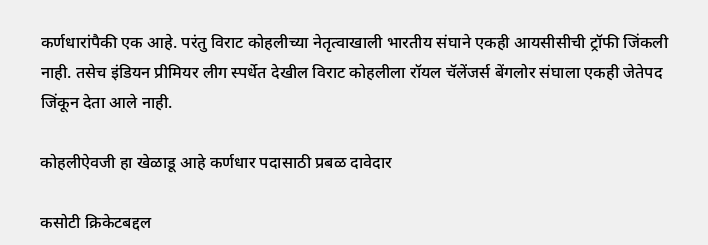कर्णधारांपैकी एक आहे. परंतु विराट कोहलीच्या नेतृत्वाखाली भारतीय संघाने एकही आयसीसीची ट्रॉफी जिंकली नाही. तसेच इंडियन प्रीमियर लीग स्पर्धेत देखील विराट कोहलीला रॉयल चॅलेंजर्स बेंगलोर संघाला एकही जेतेपद जिंकून देता आले नाही.

कोहलीऐवजी हा खेळाडू आहे कर्णधार पदासाठी प्रबळ दावेदार

कसोटी क्रिकेटबद्दल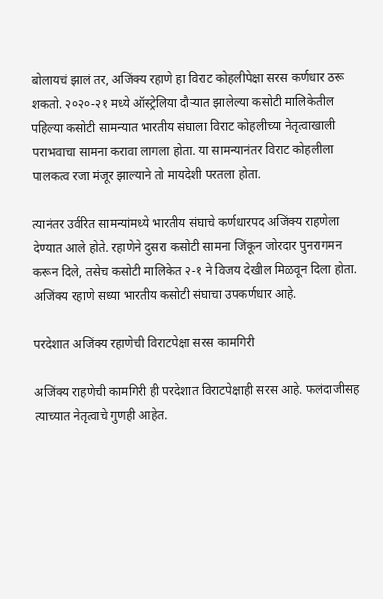बोलायचं झालं तर, अजिंक्य रहाणे हा विराट कोहलीपेक्षा सरस कर्णधार ठरू शकतो. २०२०-२१ मध्ये ऑस्ट्रेलिया दौऱ्यात झालेल्या कसोटी मालिकेतील पहिल्या कसोटी सामन्यात भारतीय संघाला विराट कोहलीच्या नेतृत्वाखाली पराभवाचा सामना करावा लागला होता. या सामन्यानंतर विराट कोहलीला पालकत्व रजा मंजूर झाल्याने तो मायदेशी परतला होता.

त्यानंतर उर्वरित सामन्यांमध्ये भारतीय संघाचे कर्णधारपद अजिंक्य राहणेला देण्यात आले होते. रहाणेने दुसरा कसोटी सामना जिंकून जोरदार पुनरागमन करून दिले, तसेच कसोटी मालिकेत २-१ ने विजय देखील मिळवून दिला होता. अजिंक्य रहाणे सध्या भारतीय कसोटी संघाचा उपकर्णधार आहे.

परदेशात अजिंक्य रहाणेची विराटपेक्षा सरस कामगिरी

अजिंक्य राहणेची कामगिरी ही परदेशात विराटपेक्षाही सरस आहे. फलंदाजीसह त्याच्यात नेतृत्वाचे गुणही आहेत.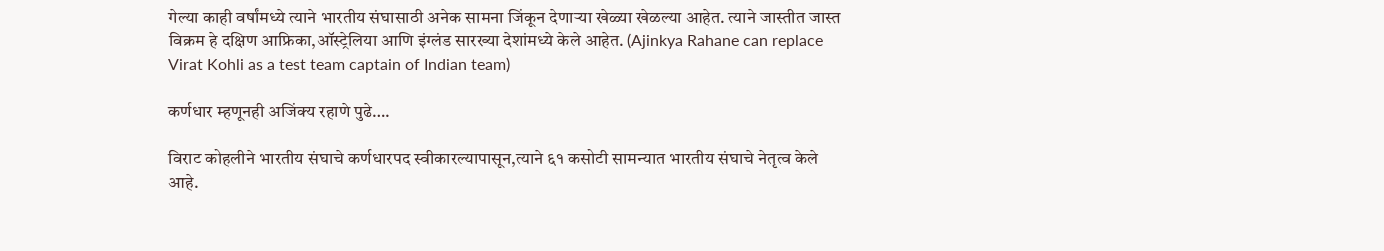गेल्या काही वर्षांमध्ये त्याने भारतीय संघासाठी अनेक सामना जिंकून देणाऱ्या खेळ्या खेळल्या आहेत. त्याने जास्तीत जास्त विक्रम हे दक्षिण आफ्रिका,ऑस्ट्रेलिया आणि इंग्लंड सारख्या देशांमध्ये केले आहेत. (Ajinkya Rahane can replace Virat Kohli as a test team captain of Indian team)

कर्णधार म्हणूनही अजिंक्य रहाणे पुढे….

विराट कोहलीने भारतीय संघाचे कर्णधारपद स्वीकारल्यापासून,त्याने ६१ कसोटी सामन्यात भारतीय संघाचे नेतृत्व केले आहे.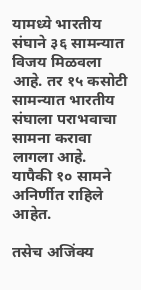यामध्ये भारतीय संघाने ३६ सामन्यात विजय मिळवला आहे. तर १५ कसोटी सामन्यात भारतीय संघाला पराभवाचा सामना करावा लागला आहे. यापैकी १० सामने अनिर्णीत राहिले आहेत.

तसेच अजिंक्य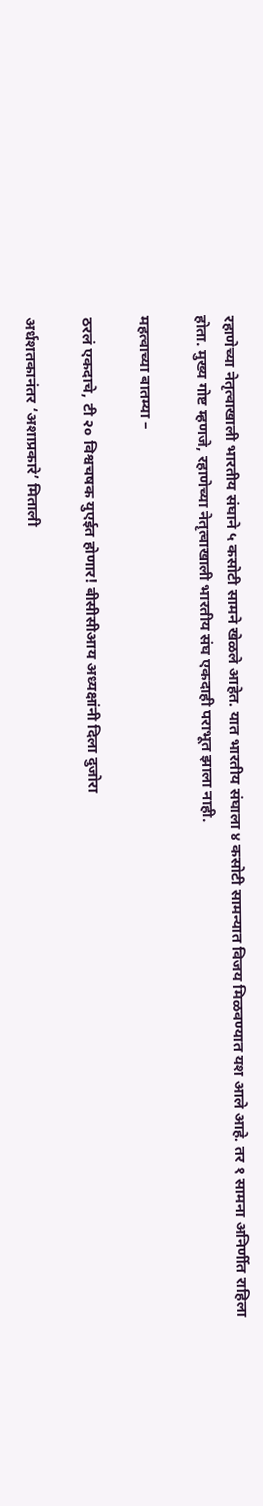रहाणेच्या नेतृत्वाखाली भारतीय संघाने ५ कसोटी सामने खेळले आहेत. यात भारतीय संघाला ४ कसोटी सामन्यात विजय मिळवण्यात यश आले आहे. तर १ सामना अनिर्णीत राहिला होता. मुख्य गोष्ट म्हणजे, रहाणेच्या नेतृत्वाखाली भारतीय संघ एकदाही पराभूत झाला नाही.

महत्वाच्या बातम्या –

ठरलं एकदाचे, टी २० विश्वचषक युएईत होणार! बीसीसीआय अध्यक्षांनी दिला दुजोरा

अर्धशतकानंतर ‘अशाप्रकारे’ मिताली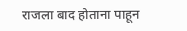राजला बाद होताना पाहून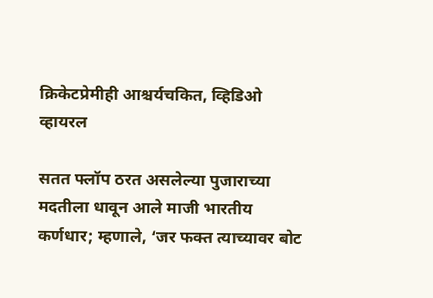क्रिकेटप्रेमीही आश्चर्यचकित, व्हिडिओ व्हायरल

सतत फ्लॉप ठरत असलेल्या पुजाराच्या मदतीला धावून आले माजी भारतीय कर्णधार; म्हणाले, ‘जर फक्त त्याच्यावर बोट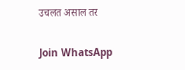उचलत असाल तर

Join WhatsApp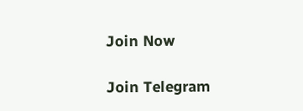Join Now

Join Telegram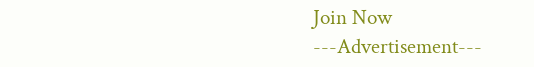Join Now
---Advertisement---